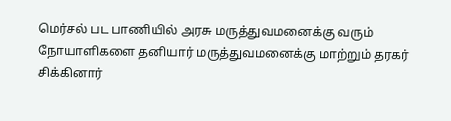மெர்சல் பட பாணியில் அரசு மருத்துவமனைக்கு வரும் நோயாளிகளை தனியார் மருத்துவமனைக்கு மாற்றும் தரகர் சிக்கினார்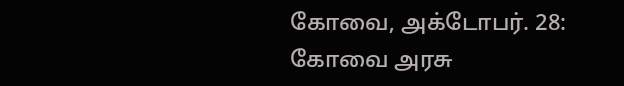கோவை, அக்டோபர். 28: கோவை அரசு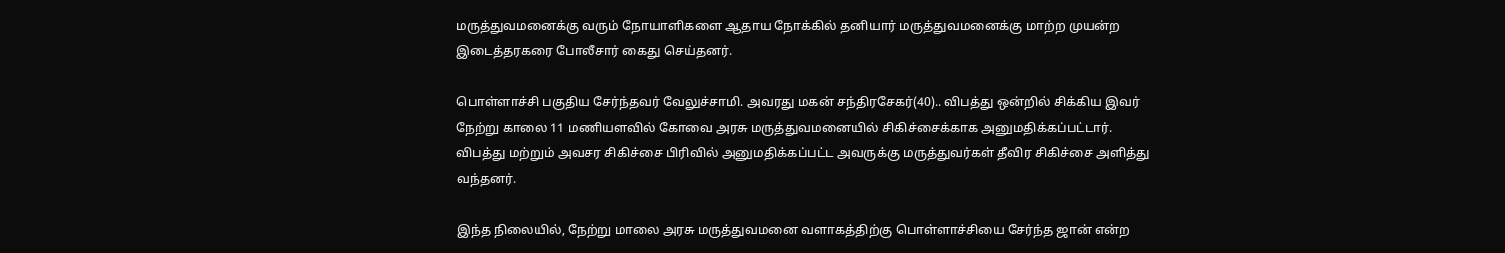மருத்துவமனைக்கு வரும் நோயாளிகளை ஆதாய நோக்கில் தனியார் மருத்துவமனைக்கு மாற்ற முயன்ற இடைத்தரகரை போலீசார் கைது செய்தனர்.

பொள்ளாச்சி பகுதிய சேர்ந்தவர் வேலுச்சாமி. அவரது மகன் சந்திரசேகர்(40).. விபத்து ஒன்றில் சிக்கிய இவர் நேற்று காலை 11 மணியளவில் கோவை அரசு மருத்துவமனையில் சிகிச்சைக்காக அனுமதிக்கப்பட்டார். விபத்து மற்றும் அவசர சிகிச்சை பிரிவில் அனுமதிக்கப்பட்ட அவருக்கு மருத்துவர்கள் தீவிர சிகிச்சை அளித்து வந்தனர்.

இந்த நிலையில், நேற்று மாலை அரசு மருத்துவமனை வளாகத்திற்கு பொள்ளாச்சியை சேர்ந்த ஜான் என்ற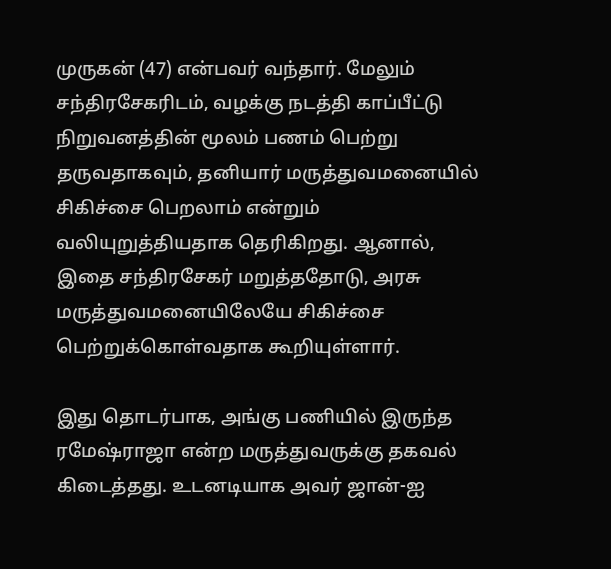முருகன் (47) என்பவர் வந்தார். மேலும் சந்திரசேகரிடம், வழக்கு நடத்தி காப்பீட்டு நிறுவனத்தின் மூலம் பணம் பெற்று தருவதாகவும், தனியார் மருத்துவமனையில் சிகிச்சை பெறலாம் என்றும் வலியுறுத்தியதாக தெரிகிறது. ஆனால், இதை சந்திரசேகர் மறுத்ததோடு, அரசு மருத்துவமனையிலேயே சிகிச்சை பெற்றுக்கொள்வதாக கூறியுள்ளார்.

இது தொடர்பாக, அங்கு பணியில் இருந்த ரமேஷ்ராஜா என்ற மருத்துவருக்கு தகவல் கிடைத்தது. உடனடியாக அவர் ஜான்-ஐ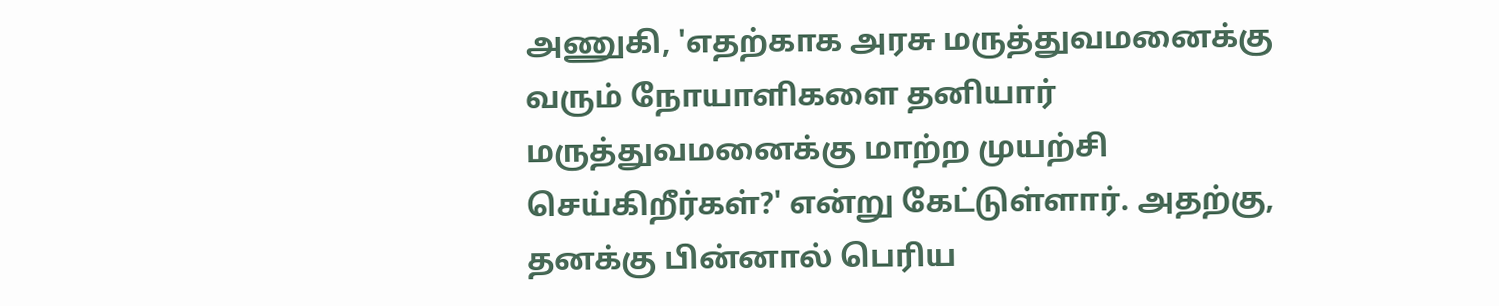அணுகி, 'எதற்காக அரசு மருத்துவமனைக்கு வரும் நோயாளிகளை தனியார் மருத்துவமனைக்கு மாற்ற முயற்சி செய்கிறீர்கள்?' என்று கேட்டுள்ளார். அதற்கு, தனக்கு பின்னால் பெரிய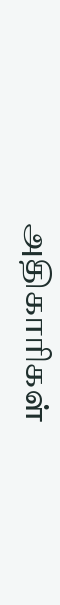அதிகாரிகள்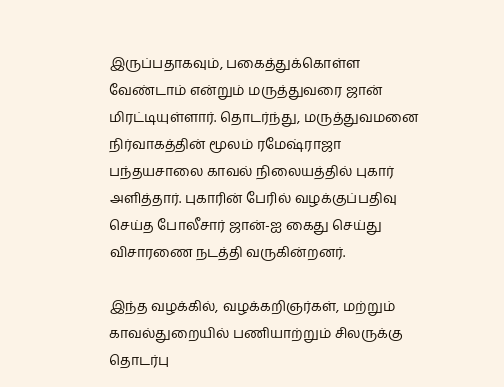இருப்பதாகவும், பகைத்துக்கொள்ள வேண்டாம் என்றும் மருத்துவரை ஜான் மிரட்டியுள்ளார். தொடர்ந்து, மருத்துவமனை நிர்வாகத்தின் மூலம் ரமேஷ்ராஜா பந்தயசாலை காவல் நிலையத்தில் புகார் அளித்தார். புகாரின் பேரில் வழக்குப்பதிவு செய்த போலீசார் ஜான்-ஐ கைது செய்து விசாரணை நடத்தி வருகின்றனர்.

இந்த வழக்கில், வழக்கறிஞர்கள், மற்றும் காவல்துறையில் பணியாற்றும் சிலருக்கு தொடர்பு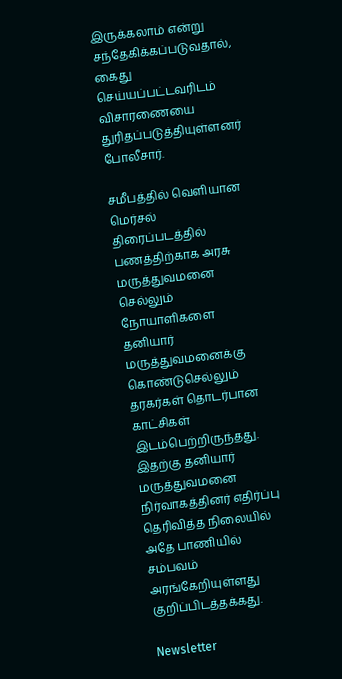இருக்கலாம் என்று சந்தேகிக்கப்படுவதால், கைது செய்யப்பட்டவரிடம் விசாரணையை துரிதப்படுத்தியுள்ளனர் போலீசார்.

சமீபத்தில் வெளியான மெர்சல் திரைப்படத்தில் பணத்திற்காக அரசு மருத்துவமனை செல்லும் நோயாளிகளை தனியார் மருத்துவமனைக்கு கொண்டுசெல்லும் தரகர்கள் தொடர்பான காட்சிகள் இடம்பெற்றிருந்தது. இதற்கு தனியார் மருத்துவமனை நிர்வாகத்தினர் எதிர்ப்பு தெரிவித்த நிலையில் அதே பாணியில் சம்பவம் அரங்கேறியுள்ளது குறிப்பிடத்தக்கது.

Newsletter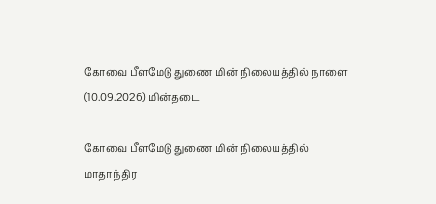கோவை பீளமேடு துணை மின் நிலையத்தில் நாளை (10.09.2026) மின்தடை

கோவை பீளமேடு துணை மின் நிலையத்தில் மாதாந்திர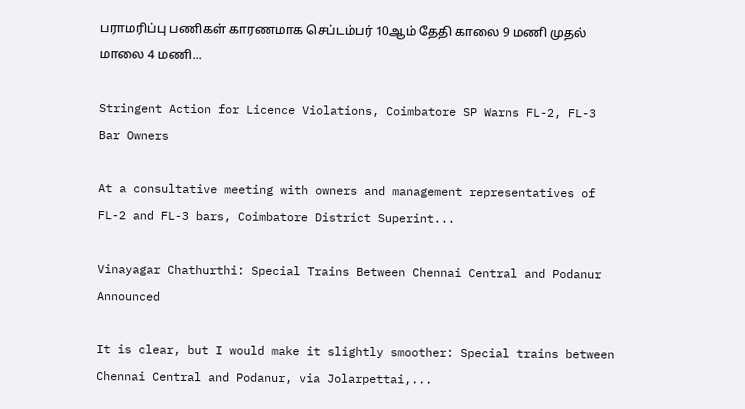பராமரிப்பு பணிகள் காரணமாக செப்டம்பர் 10ஆம் தேதி காலை 9 மணி முதல் மாலை 4 மணி...

Stringent Action for Licence Violations, Coimbatore SP Warns FL-2, FL-3 Bar Owners

At a consultative meeting with owners and management representatives of FL-2 and FL-3 bars, Coimbatore District Superint...

Vinayagar Chathurthi: Special Trains Between Chennai Central and Podanur Announced

It is clear, but I would make it slightly smoother: Special trains between Chennai Central and Podanur, via Jolarpettai,...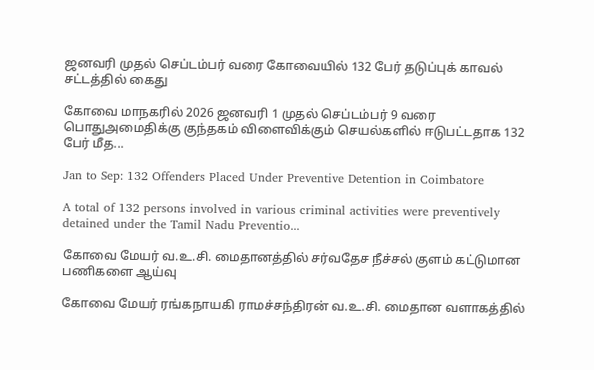ஜனவரி முதல் செப்டம்பர் வரை கோவையில் 132 பேர் தடுப்புக் காவல் சட்டத்தில் கைது

கோவை மாநகரில் 2026 ஜனவரி 1 முதல் செப்டம்பர் 9 வரை பொதுஅமைதிக்கு குந்தகம் விளைவிக்கும் செயல்களில் ஈடுபட்டதாக 132 பேர் மீத...

Jan to Sep: 132 Offenders Placed Under Preventive Detention in Coimbatore

A total of 132 persons involved in various criminal activities were preventively detained under the Tamil Nadu Preventio...

கோவை மேயர் வ.உ.சி. மைதானத்தில் சர்வதேச நீச்சல் குளம் கட்டுமான பணிகளை ஆய்வு

கோவை மேயர் ரங்கநாயகி ராமச்சந்திரன் வ.உ.சி. மைதான வளாகத்தில்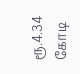ரூ.4.34 கோடி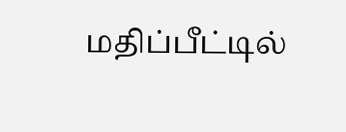மதிப்பீட்டில்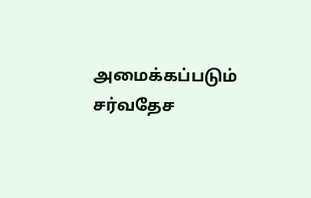அமைக்கப்படும் சர்வதேச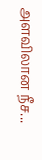அளவிலான நீச...